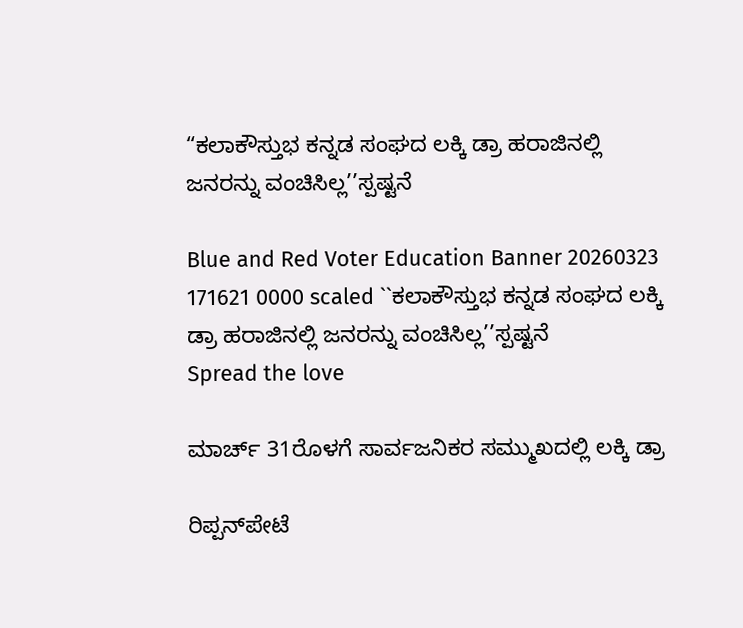“ಕಲಾಕೌಸ್ತುಭ ಕನ್ನಡ ಸಂಘದ ಲಕ್ಕಿ ಡ್ರಾ ಹರಾಜಿನಲ್ಲಿ ಜನರನ್ನು ವಂಚಿಸಿಲ್ಲ’’ಸ್ಪಷ್ಟನೆ

Blue and Red Voter Education Banner 20260323 171621 0000 scaled ``ಕಲಾಕೌಸ್ತುಭ ಕನ್ನಡ ಸಂಘದ ಲಕ್ಕಿ ಡ್ರಾ ಹರಾಜಿನಲ್ಲಿ ಜನರನ್ನು ವಂಚಿಸಿಲ್ಲ’’ಸ್ಪಷ್ಟನೆ
Spread the love

ಮಾರ್ಚ್ 31ರೊಳಗೆ ಸಾರ್ವಜನಿಕರ ಸಮ್ಮುಖದಲ್ಲಿ ಲಕ್ಕಿ ಡ್ರಾ

ರಿಪ್ಪನ್‌ಪೇಟೆ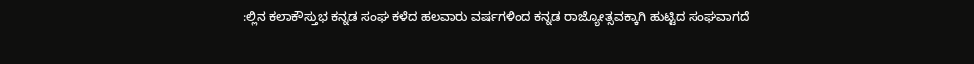:ಲ್ಲಿನ ಕಲಾಕೌಸ್ತುಭ ಕನ್ನಡ ಸಂಘ ಕಳೆದ ಹಲವಾರು ವರ್ಷಗಳಿಂದ ಕನ್ನಡ ರಾಜ್ಯೋತ್ಸವಕ್ಕಾಗಿ ಹುಟ್ಟಿದ ಸಂಘವಾಗದೆ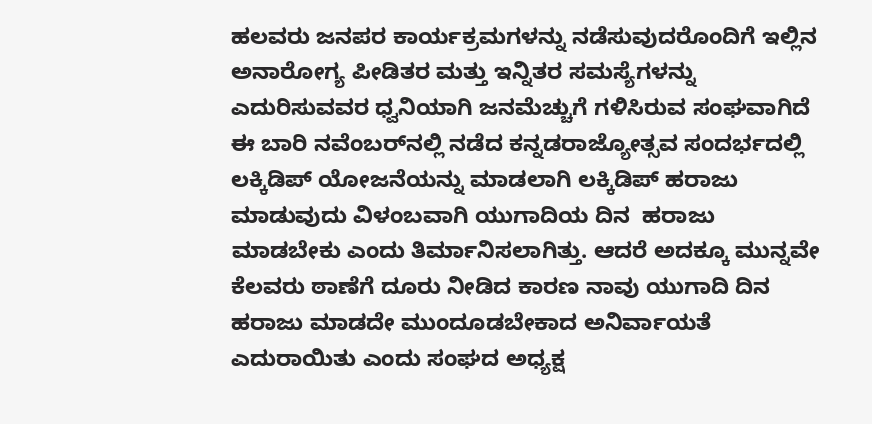ಹಲವರು ಜನಪರ ಕಾರ್ಯಕ್ರಮಗಳನ್ನು ನಡೆಸುವುದರೊಂದಿಗೆ ಇಲ್ಲಿನ ಅನಾರೋಗ್ಯ ಪೀಡಿತರ ಮತ್ತು ಇನ್ನಿತರ ಸಮಸ್ಯೆಗಳನ್ನು ಎದುರಿಸುವವರ ಧ್ವನಿಯಾಗಿ ಜನಮೆಚ್ಚುಗೆ ಗಳಿಸಿರುವ ಸಂಘವಾಗಿದೆ ಈ ಬಾರಿ ನವೆಂಬರ್‌ನಲ್ಲಿ ನಡೆದ ಕನ್ನಡರಾಜ್ಯೋತ್ಸವ ಸಂದರ್ಭದಲ್ಲಿ ಲಕ್ಕಿಡಿಪ್ ಯೋಜನೆಯನ್ನು ಮಾಡಲಾಗಿ ಲಕ್ಕಿಡಿಪ್ ಹರಾಜು ಮಾಡುವುದು ವಿಳಂಬವಾಗಿ ಯುಗಾದಿಯ ದಿನ  ಹರಾಜು ಮಾಡಬೇಕು ಎಂದು ತಿರ್ಮಾನಿಸಲಾಗಿತ್ತು. ಆದರೆ ಅದಕ್ಕೂ ಮುನ್ನವೇ ಕೆಲವರು ಠಾಣೆಗೆ ದೂರು ನೀಡಿದ ಕಾರಣ ನಾವು ಯುಗಾದಿ ದಿನ  ಹರಾಜು ಮಾಡದೇ ಮುಂದೂಡಬೇಕಾದ ಅನಿರ್ವಾಯತೆ ಎದುರಾಯಿತು ಎಂದು ಸಂಘದ ಅಧ್ಯಕ್ಷ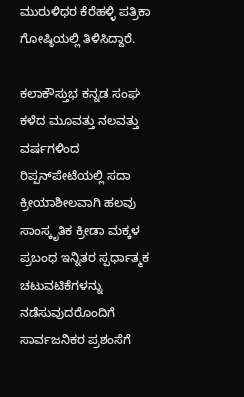ಮುರುಳಿಧರ ಕೆರೆಹಳ್ಳಿ ಪತ್ರಿಕಾ ಗೋಷ್ಠಿಯಲ್ಲಿ ತಿಳಿಸಿದ್ದಾರೆ.

ಕಲಾಕೌಸ್ತುಭ ಕನ್ನಡ ಸಂಘ ಕಳೆದ ಮೂವತ್ತು ನಲವತ್ತು ವರ್ಷಗಳಿಂದ ರಿಪ್ಪನ್‌ಪೇಟೆಯಲ್ಲಿ ಸದಾ ಕ್ರೀಯಾಶೀಲವಾಗಿ ಹಲವು ಸಾಂಸ್ಕೃತಿಕ ಕ್ರೀಡಾ ಮಕ್ಕಳ ಪ್ರಬಂಧ ಇನ್ನಿತರ ಸ್ಪರ್ಧಾತ್ಮಕ ಚಟುವಟಿಕೆಗಳನ್ನು ನಡೆಸುವುದರೊಂದಿಗೆ ಸಾರ್ವಜನಿಕರ ಪ್ರಶಂಸೆಗೆ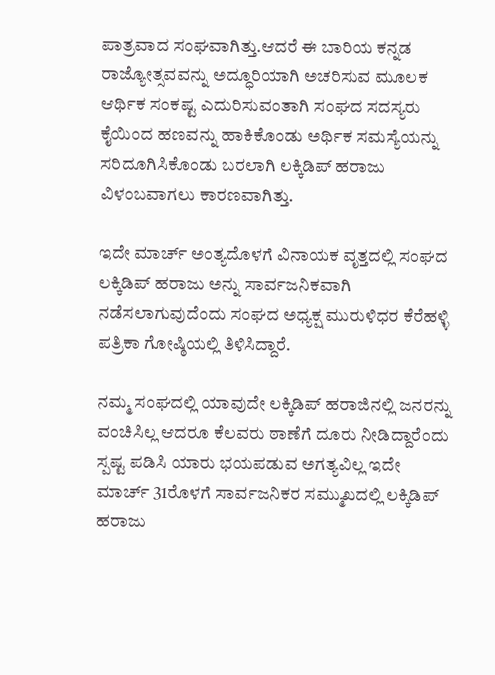ಪಾತ್ರವಾದ ಸಂಘವಾಗಿತ್ತು.ಆದರೆ ಈ ಬಾರಿಯ ಕನ್ನಡ ರಾಜ್ಯೋತ್ಸವವನ್ನು ಅದ್ಧೂರಿಯಾಗಿ ಅಚರಿಸುವ ಮೂಲಕ ಆರ್ಥಿಕ ಸಂಕಷ್ಟ ಎದುರಿಸುವಂತಾಗಿ ಸಂಘದ ಸದಸ್ಯರು ಕೈಯಿಂದ ಹಣವನ್ನು ಹಾಕಿಕೊಂಡು ಅರ್ಥಿಕ ಸಮಸ್ಯೆಯನ್ನು ಸರಿದೂಗಿಸಿಕೊಂಡು ಬರಲಾಗಿ ಲಕ್ಕಿಡಿಪ್ ಹರಾಜು ವಿಳಂಬವಾಗಲು ಕಾರಣವಾಗಿತ್ತು.

ಇದೇ ಮಾರ್ಚ್ ಅಂತ್ಯದೊಳಗೆ ವಿನಾಯಕ ವೃತ್ತದಲ್ಲಿ ಸಂಘದ ಲಕ್ಕಿಡಿಪ್ ಹರಾಜು ಅನ್ನು ಸಾರ್ವಜನಿಕವಾಗಿ ನಡೆಸಲಾಗುವುದೆಂದು ಸಂಘದ ಅಧ್ಯಕ್ಷ ಮುರುಳಿಧರ ಕೆರೆಹಳ್ಳಿ ಪತ್ರಿಕಾ ಗೋಷ್ಠಿಯಲ್ಲಿ ತಿಳಿಸಿದ್ದಾರೆ.

ನಮ್ಮ ಸಂಘದಲ್ಲಿ ಯಾವುದೇ ಲಕ್ಕಿಡಿಪ್ ಹರಾಜಿನಲ್ಲಿ ಜನರನ್ನು ವಂಚಿಸಿಲ್ಲ ಆದರೂ ಕೆಲವರು ಠಾಣೆಗೆ ದೂರು ನೀಡಿದ್ದಾರೆಂದು ಸ್ಪಷ್ಟ ಪಡಿಸಿ ಯಾರು ಭಯಪಡುವ ಅಗತ್ಯವಿಲ್ಲ ಇದೇ ಮಾರ್ಚ್ 31ರೊಳಗೆ ಸಾರ್ವಜನಿಕರ ಸಮ್ಮುಖದಲ್ಲಿ ಲಕ್ಕಿಡಿಪ್ ಹರಾಜು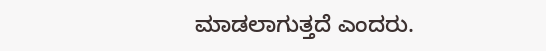ಮಾಡಲಾಗುತ್ತದೆ ಎಂದರು.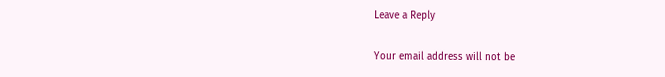Leave a Reply

Your email address will not be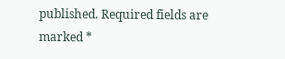published. Required fields are marked *